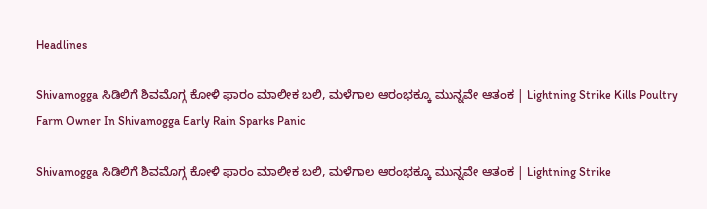Headlines

Shivamogga ಸಿಡಿಲಿಗೆ ಶಿವಮೊಗ್ಗ ಕೋಳಿ ಫಾರಂ ಮಾಲೀಕ ಬಲಿ, ಮಳೆಗಾಲ ಆರಂಭಕ್ಕೂ ಮುನ್ನವೇ ಆತಂಕ | Lightning Strike Kills Poultry Farm Owner In Shivamogga Early Rain Sparks Panic

Shivamogga ಸಿಡಿಲಿಗೆ ಶಿವಮೊಗ್ಗ ಕೋಳಿ ಫಾರಂ ಮಾಲೀಕ ಬಲಿ, ಮಳೆಗಾಲ ಆರಂಭಕ್ಕೂ ಮುನ್ನವೇ ಆತಂಕ | Lightning Strike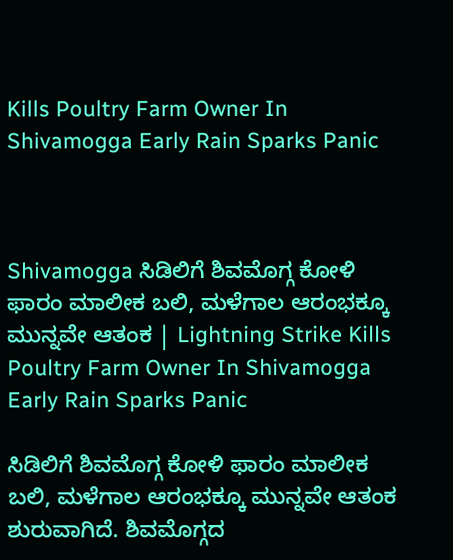Kills Poultry Farm Owner In Shivamogga Early Rain Sparks Panic



Shivamogga ಸಿಡಿಲಿಗೆ ಶಿವಮೊಗ್ಗ ಕೋಳಿ ಫಾರಂ ಮಾಲೀಕ ಬಲಿ, ಮಳೆಗಾಲ ಆರಂಭಕ್ಕೂ ಮುನ್ನವೇ ಆತಂಕ | Lightning Strike Kills Poultry Farm Owner In Shivamogga Early Rain Sparks Panic

ಸಿಡಿಲಿಗೆ ಶಿವಮೊಗ್ಗ ಕೋಳಿ ಫಾರಂ ಮಾಲೀಕ ಬಲಿ, ಮಳೆಗಾಲ ಆರಂಭಕ್ಕೂ ಮುನ್ನವೇ ಆತಂಕ ಶುರುವಾಗಿದೆ. ಶಿವಮೊಗ್ಗದ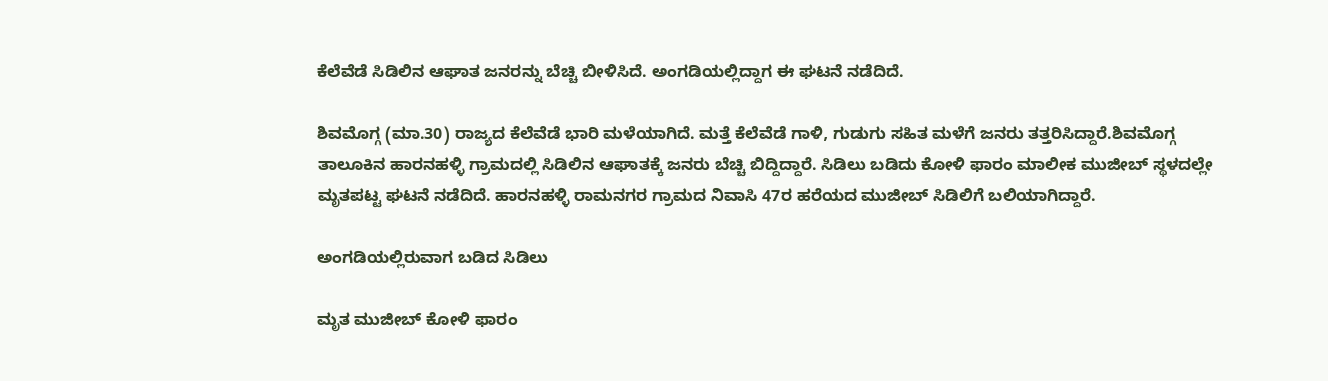ಕೆಲೆವೆಡೆ ಸಿಡಿಲಿನ ಆಘಾತ ಜನರನ್ನು ಬೆಚ್ಚಿ ಬೀಳಿಸಿದೆ. ಅಂಗಡಿಯಲ್ಲಿದ್ದಾಗ ಈ ಘಟನೆ ನಡೆದಿದೆ.

ಶಿವಮೊಗ್ಗ (ಮಾ.30) ರಾಜ್ಯದ ಕೆಲೆವೆಡೆ ಭಾರಿ ಮಳೆಯಾಗಿದೆ. ಮತ್ತೆ ಕೆಲೆವೆಡೆ ಗಾಳಿ, ಗುಡುಗು ಸಹಿತ ಮಳೆಗೆ ಜನರು ತತ್ತರಿಸಿದ್ದಾರೆ.ಶಿವಮೊಗ್ಗ ತಾಲೂಕಿನ ಹಾರನಹಳ್ಳಿ ಗ್ರಾಮದಲ್ಲಿ ಸಿಡಿಲಿನ ಆಘಾತಕ್ಕೆ ಜನರು ಬೆಚ್ಚಿ ಬಿದ್ದಿದ್ದಾರೆ. ಸಿಡಿಲು ಬಡಿದು ಕೋಳಿ ಫಾರಂ ಮಾಲೀಕ ಮುಜೀಬ್ ಸ್ಥಳದಲ್ಲೇ ಮೃತಪಟ್ಟ ಘಟನೆ ನಡೆದಿದೆ. ಹಾರನಹಳ್ಳಿ ರಾಮನಗರ ಗ್ರಾಮದ ನಿವಾಸಿ 47ರ ಹರೆಯದ ಮುಜೀಬ್ ಸಿಡಿಲಿಗೆ ಬಲಿಯಾಗಿದ್ದಾರೆ.

ಅಂಗಡಿಯಲ್ಲಿರುವಾಗ ಬಡಿದ ಸಿಡಿಲು

ಮೃತ ಮುಜೀಬ್ ಕೋಳಿ ಫಾರಂ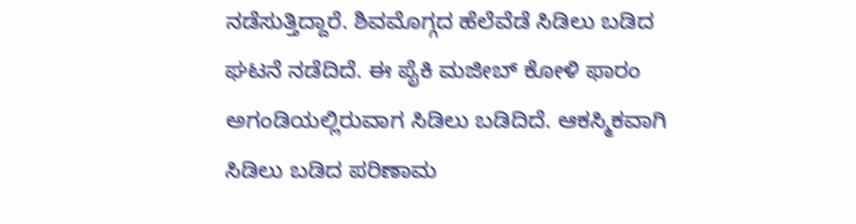ನಡೆಸುತ್ತಿದ್ದಾರೆ. ಶಿವಮೊಗ್ಗದ ಹೆಲೆವೆಡೆ ಸಿಡಿಲು ಬಡಿದ ಘಟನೆ ನಡೆದಿದೆ. ಈ ಪೈಕಿ ಮಜೀಬ್ ಕೋಳಿ ಫಾರಂ ಅಗಂಡಿಯಲ್ಲಿರುವಾಗ ಸಿಡಿಲು ಬಡಿದಿದೆ. ಆಕಸ್ಮಿಕವಾಗಿ ಸಿಡಿಲು ಬಡಿದ ಪರಿಣಾಮ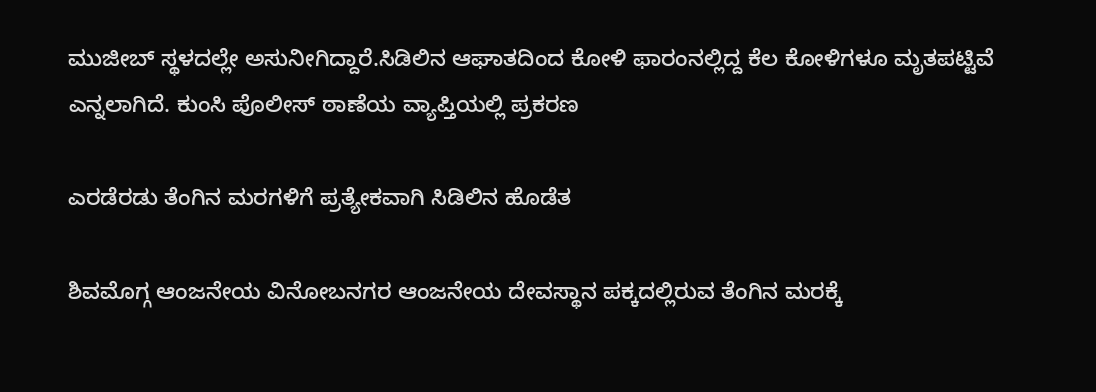ಮುಜೀಬ್ ಸ್ಥಳದಲ್ಲೇ ಅಸುನೀಗಿದ್ದಾರೆ.ಸಿಡಿಲಿನ ಆಘಾತದಿಂದ ಕೋಳಿ ಫಾರಂನಲ್ಲಿದ್ದ ಕೆಲ ಕೋಳಿಗಳೂ ಮೃತಪಟ್ಟಿವೆ ಎನ್ನಲಾಗಿದೆ. ಕುಂಸಿ ಪೊಲೀಸ್ ಠಾಣೆಯ ವ್ಯಾಪ್ತಿಯಲ್ಲಿ ಪ್ರಕರಣ

ಎರಡೆರಡು ತೆಂಗಿನ ಮರಗಳಿಗೆ ಪ್ರತ್ಯೇಕವಾಗಿ ಸಿಡಿಲಿನ ಹೊಡೆತ

ಶಿವಮೊಗ್ಗ ಆಂಜನೇಯ ವಿನೋಬನಗರ ಆಂಜನೇಯ ದೇವಸ್ಥಾನ ಪಕ್ಕದಲ್ಲಿರುವ ತೆಂಗಿನ ಮರಕ್ಕೆ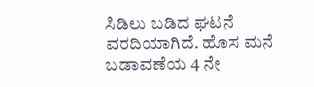ಸಿಡಿಲು ಬಡಿದ ಘಟನೆ ವರದಿಯಾಗಿದೆ. ಹೊಸ ಮನೆ ಬಡಾವಣೆಯ 4 ನೇ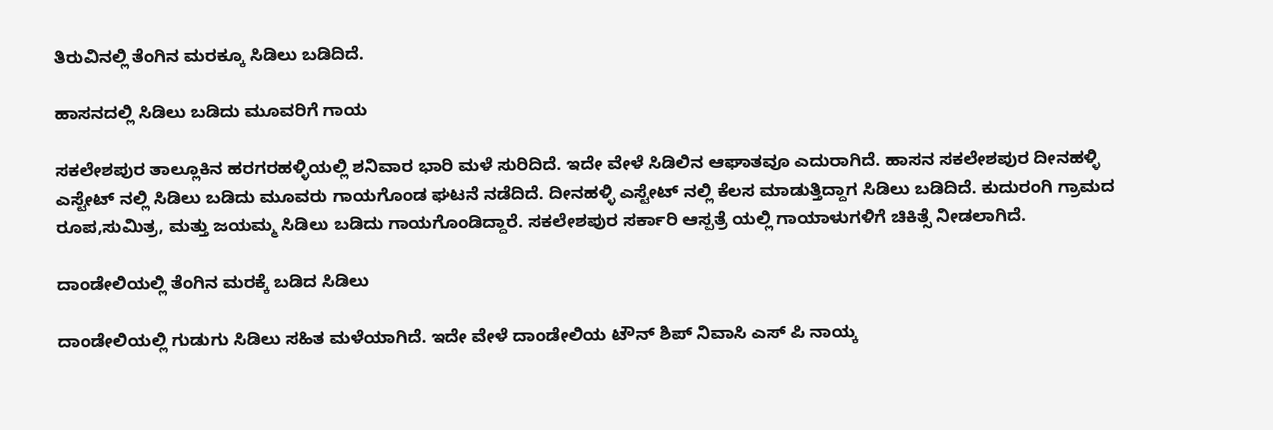ತಿರುವಿನಲ್ಲಿ ತೆಂಗಿನ ಮರಕ್ಕೂ ಸಿಡಿಲು ಬಡಿದಿದೆ.

ಹಾಸನದಲ್ಲಿ ಸಿಡಿಲು ಬಡಿದು ಮೂವರಿಗೆ ಗಾಯ

ಸಕಲೇಶಪುರ ತಾಲ್ಲೂಕಿನ ಹರಗರಹಳ್ಳಿಯಲ್ಲಿ ಶನಿವಾರ ಭಾರಿ ಮಳೆ ಸುರಿದಿದೆ. ಇದೇ ವೇಳೆ ಸಿಡಿಲಿನ ಆಘಾತವೂ ಎದುರಾಗಿದೆ. ಹಾಸನ ಸಕಲೇಶಪುರ ದೀನಹಳ್ಳಿ ಎಸ್ಟೇಟ್ ನಲ್ಲಿ ಸಿಡಿಲು ಬಡಿದು ಮೂವರು ಗಾಯಗೊಂಡ ಘಟನೆ ನಡೆದಿದೆ. ದೀನಹಳ್ಳಿ ಎಸ್ಟೇಟ್ ನಲ್ಲಿ ಕೆಲಸ ಮಾಡುತ್ತಿದ್ದಾಗ ಸಿಡಿಲು ಬಡಿದಿದೆ. ಕುದುರಂಗಿ ಗ್ರಾಮದ ರೂಪ,ಸುಮಿತ್ರ, ಮತ್ತು ಜಯಮ್ಮ ಸಿಡಿಲು ಬಡಿದು ಗಾಯಗೊಂಡಿದ್ದಾರೆ. ಸಕಲೇಶಪುರ ಸರ್ಕಾರಿ ಆಸ್ಪತ್ರೆ ಯಲ್ಲಿ ಗಾಯಾಳುಗಳಿಗೆ ಚಿಕಿತ್ಸೆ ನೀಡಲಾಗಿದೆ.

ದಾಂಡೇಲಿಯಲ್ಲಿ ತೆಂಗಿನ ಮರಕ್ಕೆ ಬಡಿದ ಸಿಡಿಲು

ದಾಂಡೇಲಿಯಲ್ಲಿ ಗುಡುಗು ಸಿಡಿಲು ಸಹಿತ ಮಳೆಯಾಗಿದೆ. ಇದೇ ವೇಳೆ ದಾಂಡೇಲಿಯ ಟೌನ್ ಶಿಪ್ ನಿವಾಸಿ ಎಸ್ ಪಿ ನಾಯ್ಕ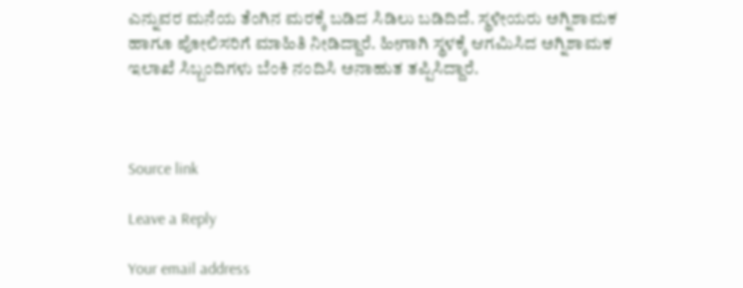ಎನ್ನುವರ ಮನೆಯ ತೆಂಗಿನ ಮರಕ್ಕೆ ಬಡಿದ ಸಿಡಿಲು ಬಡಿದಿದೆ. ಸ್ಥಳೀಯರು ಅಗ್ನಿಶಾಮಕ ಹಾಗೂ ಪೋಲಿಸರಿಗೆ ಮಾಹಿತಿ ನೀಡಿದ್ದಾರೆ. ಹೀಗಾಗಿ ಸ್ಥಳಕ್ಕೆ ಆಗಮಿಸಿದ ಅಗ್ನಿಶಾಮಕ ಇಲಾಖೆ ಸಿಬ್ಬಂದಿಗಳು ಬೆಂಕಿ ನಂದಿಸಿ ಅನಾಹುತ ತಪ್ಪಿಸಿದ್ದಾರೆ.



Source link

Leave a Reply

Your email address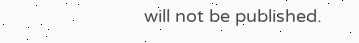will not be published.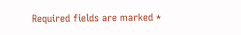Required fields are marked *